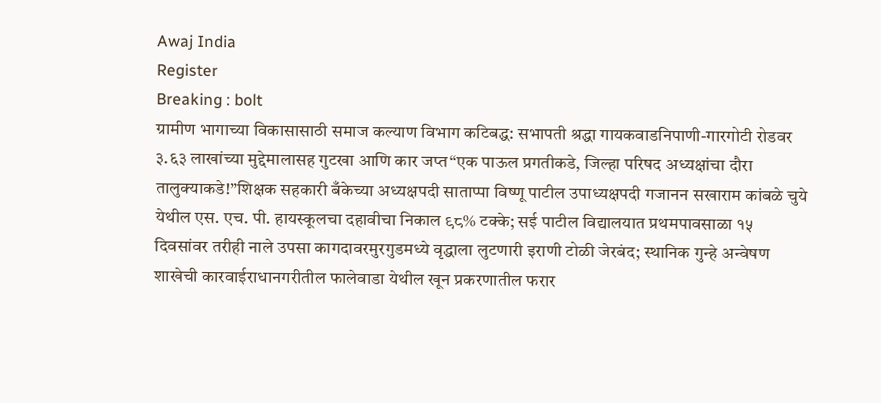Awaj India
Register
Breaking : bolt
ग्रामीण भागाच्या विकासासाठी समाज कल्याण विभाग कटिबद्ध: सभापती श्रद्धा गायकवाडनिपाणी-गारगोटी रोडवर ३.६३ लाखांच्या मुद्देमालासह गुटखा आणि कार जप्त“एक पाऊल प्रगतीकडे, जिल्हा परिषद अध्यक्षांचा दौरा तालुक्याकडे!”शिक्षक सहकारी बँकेच्या अध्यक्षपदी साताप्पा विष्णू पाटील उपाध्यक्षपदी गजानन सखाराम कांबळे चुये येथील एस. एच. पी. हायस्कूलचा दहावीचा निकाल ९८% टक्के; सई पाटील विद्यालयात प्रथमपावसाळा १५ दिवसांवर तरीही नाले उपसा कागदावरमुरगुडमध्ये वृद्धाला लुटणारी इराणी टोळी जेरबंद; स्थानिक गुन्हे अन्वेषण शाखेची कारवाईराधानगरीतील फालेवाडा येथील खून प्रकरणातील फरार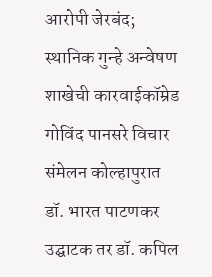आरोपी जेरबंद; स्थानिक गुन्हे अन्वेषण शाखेची कारवाईकॉम्रेड गोविंद पानसरे विचार संमेलन कोल्हापुरात डॉ. भारत पाटणकर उद्घाटक तर डॉ. कपिल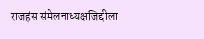राजहंस संमेलनाध्यक्षजिद्दीला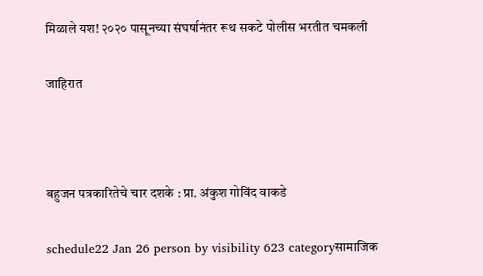मिळाले यश! २०२० पासूनच्या संघर्षानंतर रूथ सकटे पोलीस भरतीत चमकली

जाहिरात



बहुजन पत्रकारितेचे चार दशके : प्रा. अंकुश गोविंद वाकडे

schedule22 Jan 26 person by visibility 623 categoryसामाजिक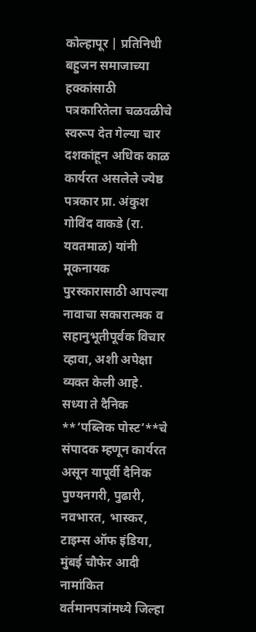कोल्हापूर | प्रतिनिधी
बहुजन समाजाच्या हक्कांसाठी पत्रकारितेला चळवळीचे स्वरूप देत गेल्या चार दशकांहून अधिक काळ कार्यरत असलेले ज्येष्ठ पत्रकार प्रा. अंकुश गोविंद वाकडे (रा. यवतमाळ) यांनी मूकनायक पुरस्कारासाठी आपल्या नावाचा सकारात्मक व सहानुभूतीपूर्वक विचार व्हावा, अशी अपेक्षा व्यक्त केली आहे.
सध्या ते दैनिक **‘पब्लिक पोस्ट’**चे संपादक म्हणून कार्यरत असून यापूर्वी दैनिक पुण्यनगरी, पुढारी, नवभारत, भास्कर, टाइम्स ऑफ इंडिया, मुंबई चौफेर आदी नामांकित वर्तमानपत्रांमध्ये जिल्हा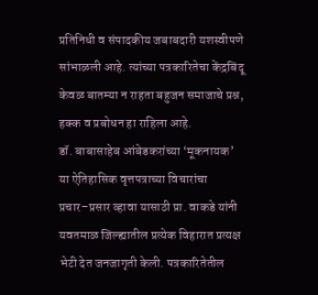प्रतिनिधी व संपादकीय जबाबदारी यशस्वीपणे सांभाळली आहे. त्यांच्या पत्रकारितेचा केंद्रबिंदू केवळ बातम्या न राहता बहुजन समाजाचे प्रश्न, हक्क व प्रबोधन हा राहिला आहे.
डॉ. बाबासाहेब आंबेडकरांच्या ‘मूकनायक’ या ऐतिहासिक वृत्तपत्राच्या विचारांचा प्रचार–प्रसार व्हावा यासाठी प्रा. वाकडे यांनी यवतमाळ जिल्ह्यातील प्रत्येक विहारात प्रत्यक्ष भेटी देत जनजागृती केली. पत्रकारितेतील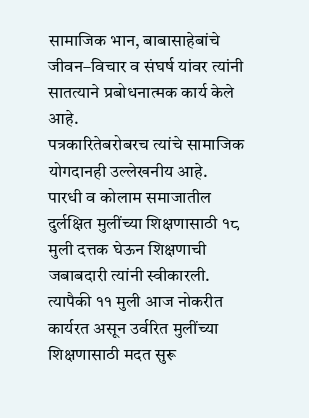सामाजिक भान, बाबासाहेबांचे जीवन–विचार व संघर्ष यांवर त्यांनी सातत्याने प्रबोधनात्मक कार्य केले आहे.
पत्रकारितेबरोबरच त्यांचे सामाजिक योगदानही उल्लेखनीय आहे. पारधी व कोलाम समाजातील दुर्लक्षित मुलींच्या शिक्षणासाठी १८ मुली दत्तक घेऊन शिक्षणाची जबाबदारी त्यांनी स्वीकारली. त्यापैकी ११ मुली आज नोकरीत कार्यरत असून उर्वरित मुलींच्या शिक्षणासाठी मदत सुरू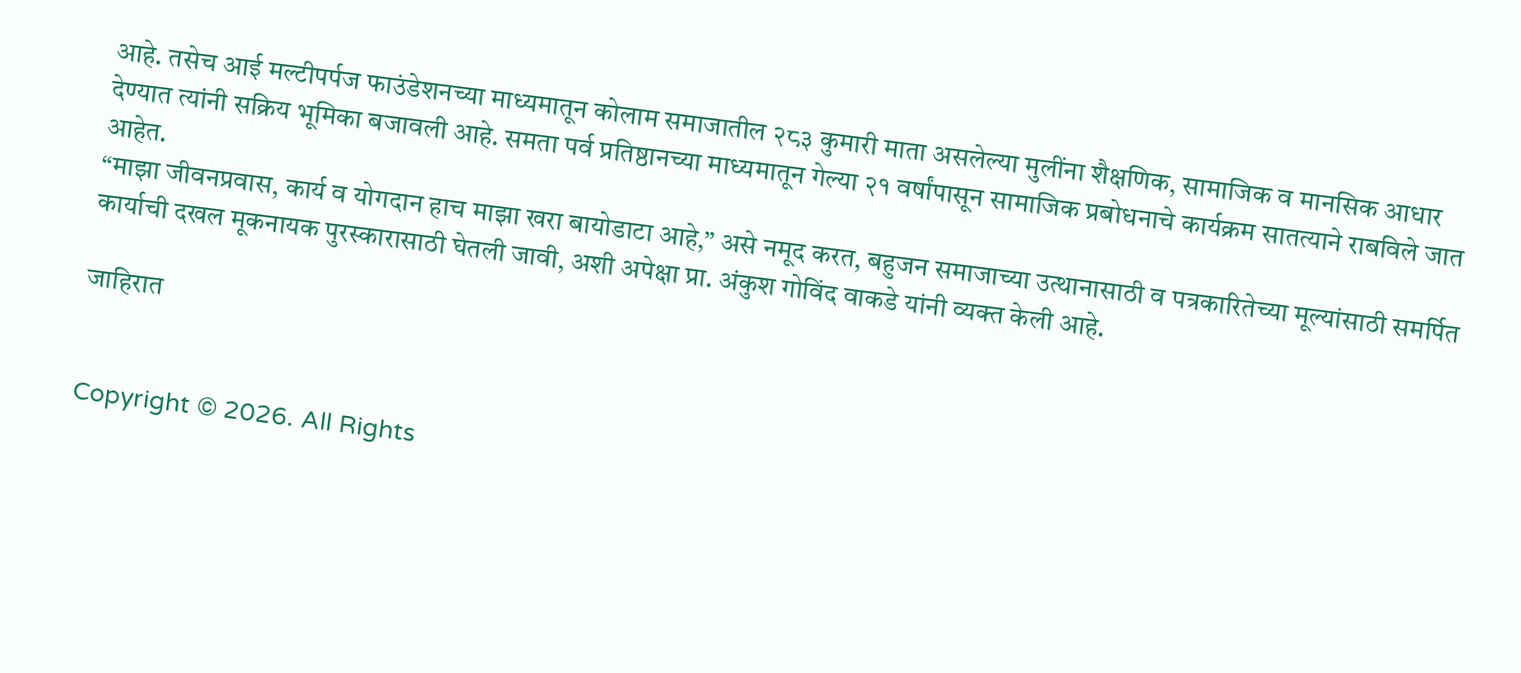आहे. तसेच आई मल्टीपर्पज फाउंडेशनच्या माध्यमातून कोलाम समाजातील २८३ कुमारी माता असलेल्या मुलींना शैक्षणिक, सामाजिक व मानसिक आधार देण्यात त्यांनी सक्रिय भूमिका बजावली आहे. समता पर्व प्रतिष्ठानच्या माध्यमातून गेल्या २१ वर्षांपासून सामाजिक प्रबोधनाचे कार्यक्रम सातत्याने राबविले जात आहेत.
“माझा जीवनप्रवास, कार्य व योगदान हाच माझा खरा बायोडाटा आहे,” असे नमूद करत, बहुजन समाजाच्या उत्थानासाठी व पत्रकारितेच्या मूल्यांसाठी समर्पित कार्याची दखल मूकनायक पुरस्कारासाठी घेतली जावी, अशी अपेक्षा प्रा. अंकुश गोविंद वाकडे यांनी व्यक्त केली आहे.

जाहिरात


Copyright © 2026. All Rights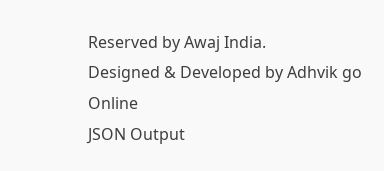Reserved by Awaj India.
Designed & Developed by Adhvik go Online
JSON Output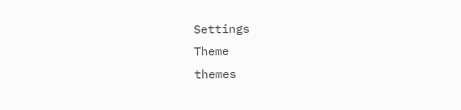Settings
Theme
themes